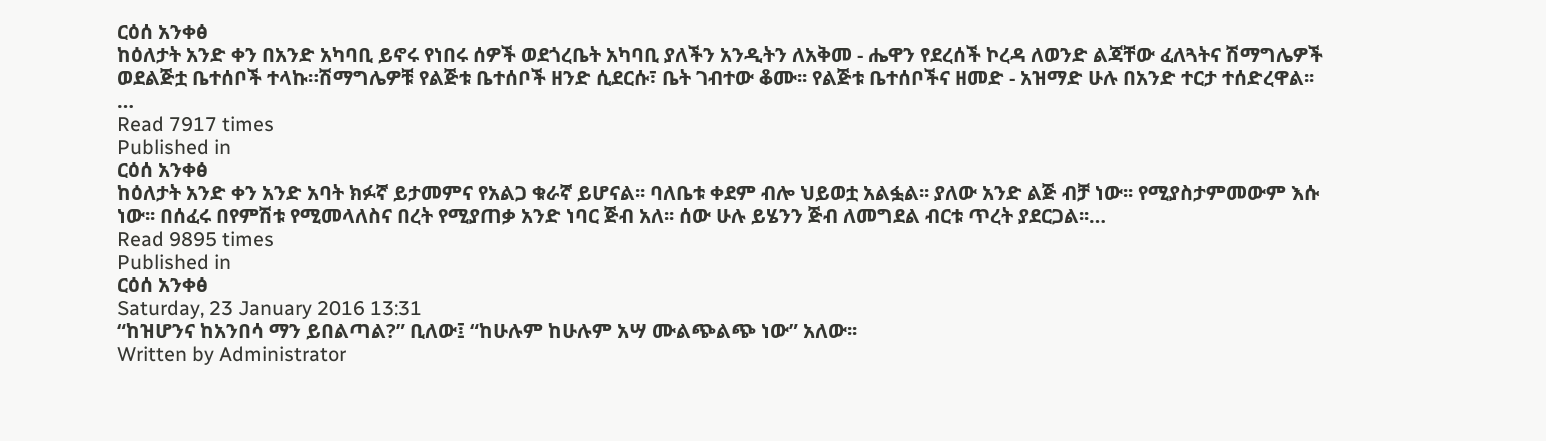ርዕሰ አንቀፅ
ከዕለታት አንድ ቀን በአንድ አካባቢ ይኖሩ የነበሩ ሰዎች ወደጎረቤት አካባቢ ያለችን አንዲትን ለአቅመ - ሔዋን የደረሰች ኮረዳ ለወንድ ልጃቸው ፈለጓትና ሽማግሌዎች ወደልጅቷ ቤተሰቦች ተላኩ።ሽማግሌዎቹ የልጅቱ ቤተሰቦች ዘንድ ሲደርሱ፣ ቤት ገብተው ቆሙ፡፡ የልጅቱ ቤተሰቦችና ዘመድ - አዝማድ ሁሉ በአንድ ተርታ ተሰድረዋል፡፡…
Read 7917 times
Published in
ርዕሰ አንቀፅ
ከዕለታት አንድ ቀን አንድ አባት ክፉኛ ይታመምና የአልጋ ቁራኛ ይሆናል፡፡ ባለቤቱ ቀደም ብሎ ህይወቷ አልፏል፡፡ ያለው አንድ ልጅ ብቻ ነው፡፡ የሚያስታምመውም እሱ ነው፡፡ በሰፈሩ በየምሽቱ የሚመላለስና በረት የሚያጠቃ አንድ ነባር ጅብ አለ፡፡ ሰው ሁሉ ይሄንን ጅብ ለመግደል ብርቱ ጥረት ያደርጋል፡፡…
Read 9895 times
Published in
ርዕሰ አንቀፅ
Saturday, 23 January 2016 13:31
“ከዝሆንና ከአንበሳ ማን ይበልጣል?” ቢለው፤ “ከሁሉም ከሁሉም አሣ ሙልጭልጭ ነው” አለው፡፡
Written by Administrator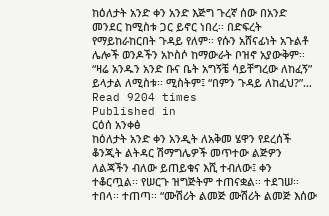ከዕለታት አንድ ቀን አንድ እጅግ ጉረኛ ሰው በአንድ መንደር ከሚስቱ ጋር ይኖር ነበረ፡፡ በድፍረት የማይከራከርበት ጉዳይ የለም፡፡ የሱን አሸናፊነት አጉልቶ ሌሎች ወንዶችን አኮስሶ ከማውራት ቦዝኖ አያውቅም፡፡ “ዛሬ አንዱን አንድ ቡና ቤት አግኝቼ ሳይቸግረው ለከፈኝ” ይላታል ለሚስቱ፡፡ ሚስትም፤ “በምን ጉዳይ ለከፈህ?”…
Read 9204 times
Published in
ርዕሰ አንቀፅ
ከዕለታት አንድ ቀን አንዲት ለአቅመ ሄዋን የደረሰች ቆንጂት ልትዳር ሽማግሌዎች መጥተው ልጅዎን ለልጃችን ብለው ይጠይቁና እሺ ተብለው፤ ቀን ተቆርጧል፡፡ የሠርጉ ዝግጅትም ተጠናቋል፡፡ ተደገሠ፡፡ ተበላ፡፡ ተጠጣ፡፡ “ሙሽሪት ልመጅ ሙሽሪት ልመጅ እሰው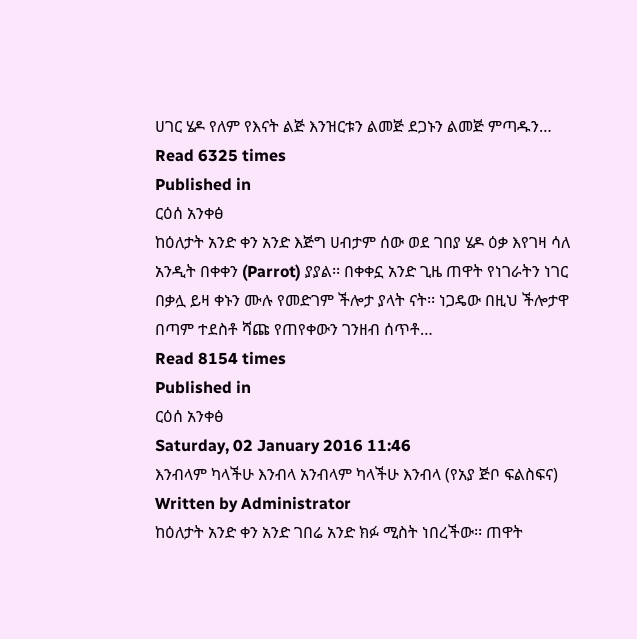ሀገር ሄዶ የለም የእናት ልጅ እንዝርቱን ልመጅ ደጋኑን ልመጅ ምጣዱን…
Read 6325 times
Published in
ርዕሰ አንቀፅ
ከዕለታት አንድ ቀን አንድ እጅግ ሀብታም ሰው ወደ ገበያ ሄዶ ዕቃ እየገዛ ሳለ አንዲት በቀቀን (Parrot) ያያል፡፡ በቀቀኗ አንድ ጊዜ ጠዋት የነገራትን ነገር በቃሏ ይዛ ቀኑን ሙሉ የመድገም ችሎታ ያላት ናት፡፡ ነጋዴው በዚህ ችሎታዋ በጣም ተደስቶ ሻጩ የጠየቀውን ገንዘብ ሰጥቶ…
Read 8154 times
Published in
ርዕሰ አንቀፅ
Saturday, 02 January 2016 11:46
እንብላም ካላችሁ እንብላ አንብላም ካላችሁ እንብላ (የአያ ጅቦ ፍልስፍና)
Written by Administrator
ከዕለታት አንድ ቀን አንድ ገበሬ አንድ ክፉ ሚስት ነበረችው፡፡ ጠዋት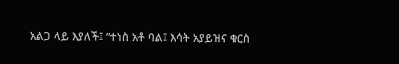አልጋ ላይ እያለች፤ “ተነስ አቶ ባል፤ እሳት አያይዝና ቁርስ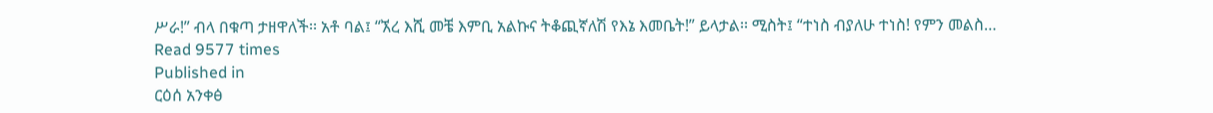ሥራ!” ብላ በቁጣ ታዘዋለች፡፡ አቶ ባል፤ “ኧረ እሺ መቼ እምቢ አልኩና ትቆጪኛለሽ የእኔ እመቤት!” ይላታል፡፡ ሚስት፤ “ተነስ ብያለሁ ተነስ! የምን መልስ…
Read 9577 times
Published in
ርዕሰ አንቀፅ